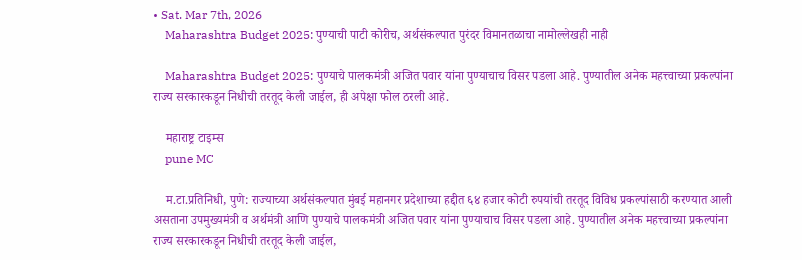• Sat. Mar 7th, 2026
    Maharashtra Budget 2025: पुण्याची पाटी कोरीच, अर्थसंकल्पात पुरंदर विमानतळाचा नामोल्लेखही नाही

    Maharashtra Budget 2025: पुण्याचे पालकमंत्री अजित पवार यांना पुण्याचाच विसर पडला आहे. पुण्यातील अनेक महत्त्वाच्या प्रकल्पांना राज्य सरकारकडून निधीची तरतूद केली जाईल, ही अपेक्षा फोल ठरली आहे.

    महाराष्ट्र टाइम्स
    pune MC

    म.टा.प्रतिनिधी, पुणे: राज्याच्या अर्थसंकल्पात मुंबई महानगर प्रदेशाच्या हद्दीत ६४ हजार कोटी रुपयांची तरतूद विविध प्रकल्पांसाठी करण्यात आली असताना उपमुख्यमंत्री व अर्थमंत्री आणि पुण्याचे पालकमंत्री अजित पवार यांना पुण्याचाच विसर पडला आहे. पुण्यातील अनेक महत्त्वाच्या प्रकल्पांना राज्य सरकारकडून निधीची तरतूद केली जाईल,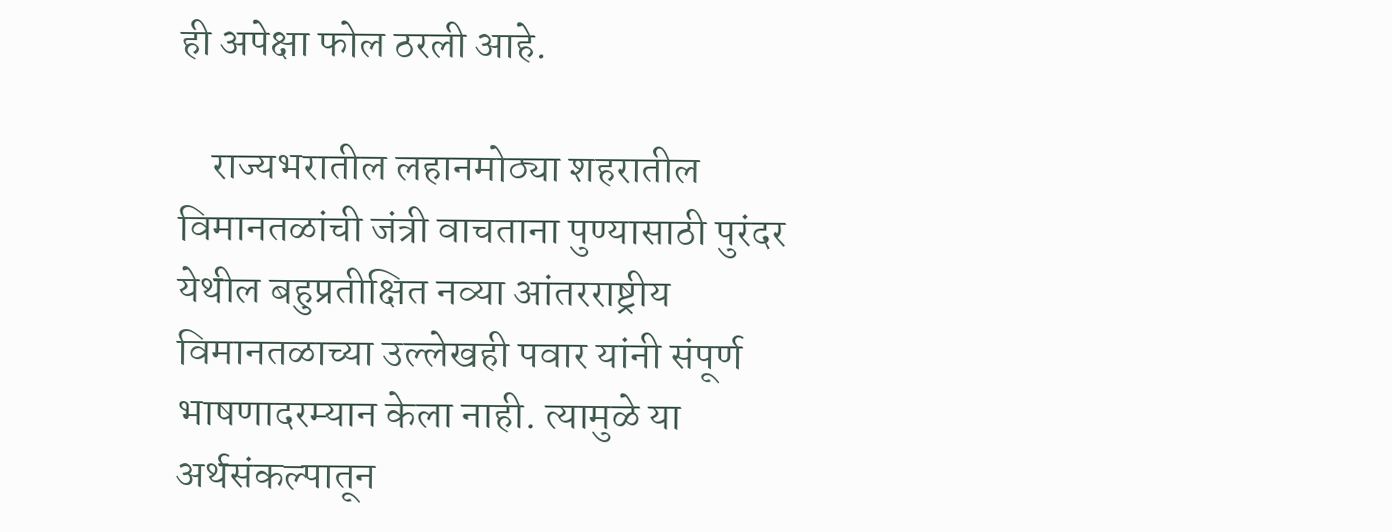ही अपेक्षा फोल ठरली आहे.

    राज्यभरातील लहानमोठ्या शहरातील विमानतळांची जंत्री वाचताना पुण्यासाठी पुरंदर येथील बहुप्रतीक्षित नव्या आंतरराष्ट्रीय विमानतळाच्या उल्लेखही पवार यांनी संपूर्ण भाषणादरम्यान केला नाही. त्यामुळे या अर्थसंकल्पातून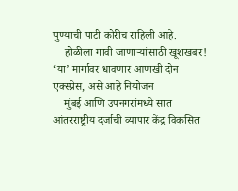पुण्याची पाटी कोरीच राहिली आहे.
    होळीला गावी जाणाऱ्यांसाठी खूशखबर! ‘या’ मार्गावर धावणार आणखी दोन एक्स्प्रेस, असे आहे नियोजन
    मुंबई आणि उपनगरांमध्ये सात आंतरराष्ट्रीय दर्जाची व्यापार केंद्र विकसित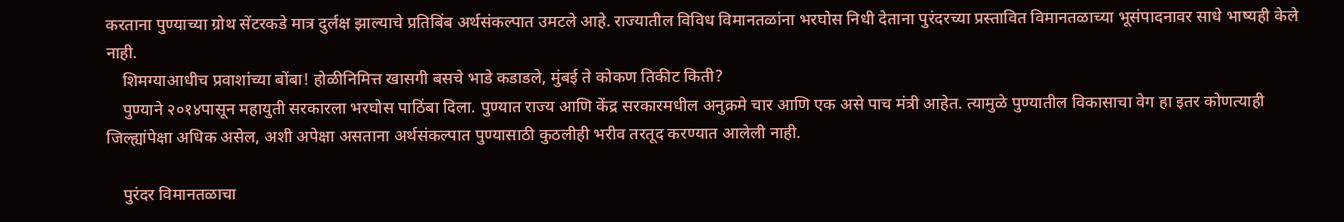करताना पुण्याच्या ग्रोथ सेंटरकडे मात्र दुर्लक्ष झाल्याचे प्रतिबिंब अर्थसंकल्पात उमटले आहे. राज्यातील विविध विमानतळांना भरघोस निधी देताना पुरंदरच्या प्रस्तावित विमानतळाच्या भूसंपादनावर साधे भाष्यही केले नाही.
    शिमग्याआधीच प्रवाशांच्या बोंबा! होळीनिमित्त खासगी बसचे भाडे कडाडले, मुंबई ते कोकण तिकीट किती?
    पुण्याने २०१४पासून महायुती सरकारला भरघोस पाठिंबा दिला. पुण्यात राज्य आणि केंद्र सरकारमधील अनुक्रमे चार आणि एक असे पाच मंत्री आहेत. त्यामुळे पुण्यातील विकासाचा वेग हा इतर कोणत्याही जिल्ह्यांपेक्षा अधिक असेल, अशी अपेक्षा असताना अर्थसंकल्पात पुण्यासाठी कुठलीही भरीव तरतूद करण्यात आलेली नाही.

    पुरंदर विमानतळाचा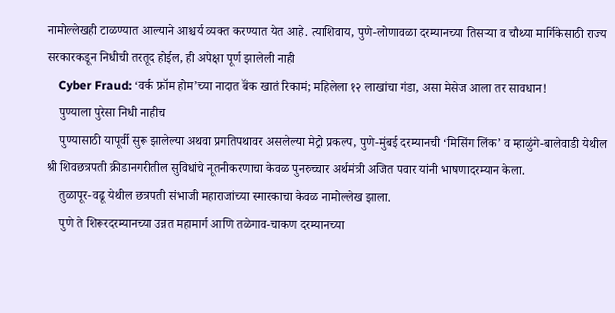नामोल्लेखही टाळण्यात आल्याने आश्चर्य व्यक्त करण्यात येत आहे. त्याशिवाय, पुणे-लोणावळा दरम्यानच्या तिसऱ्या व चौथ्या मार्गिकेसाठी राज्य सरकारकडून निधीची तरतूद होईल, ही अपेक्षा पूर्ण झालेली नाही
    Cyber Fraud: ‘वर्क फ्रॉम होम’च्या नादात बॅंक खातं रिकामं; महिलेला १२ लाखांचा गंडा, असा मेसेज आला तर सावधान!
    पुण्याला पुरेसा निधी नाहीच
    पुण्यासाठी यापूर्वी सुरू झालेल्या अथवा प्रगतिपथावर असलेल्या मेट्रो प्रकल्प, पुणे-मुंबई दरम्यानची ‘मिसिंग लिंक’ व म्हाळुंगे-बालेवाडी येथील श्री शिवछत्रपती क्रीडानगरीतील सुविधांचे नूतनीकरणाचा केवळ पुनरुच्चार अर्थमंत्री अजित पवार यांनी भाषणादरम्यान केला.
    तुळापूर-वढू येथील छत्रपती संभाजी महाराजांच्या स्मारकाचा केवळ नामोल्लेख झाला.
    पुणे ते शिरूरदरम्यानच्या उन्नत महामार्ग आणि तळेगाव-चाकण दरम्यानच्या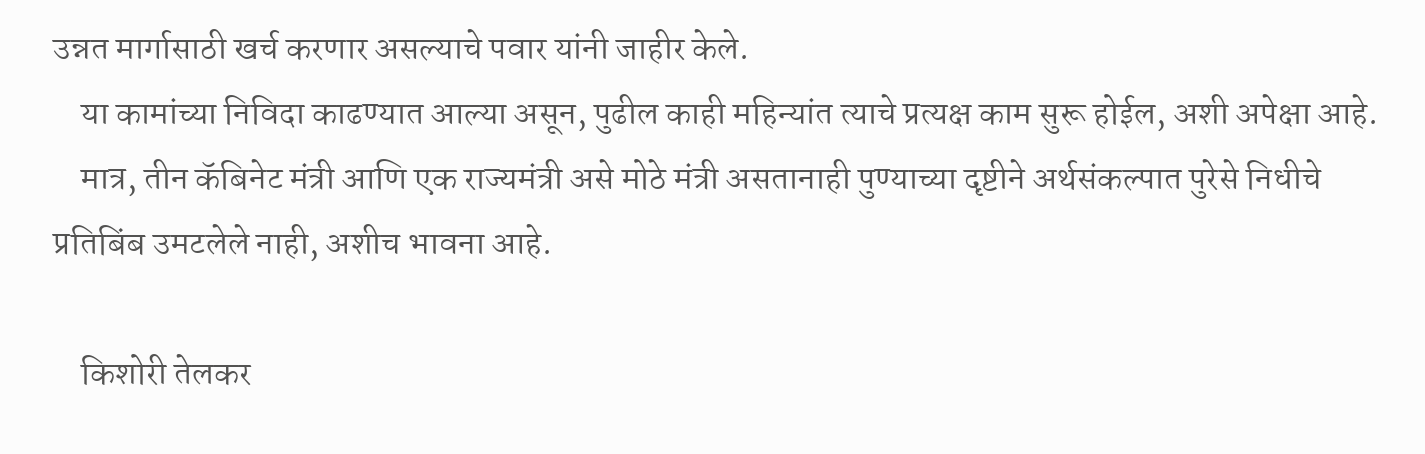उन्नत मार्गासाठी खर्च करणार असल्याचे पवार यांनी जाहीर केले.
    या कामांच्या निविदा काढण्यात आल्या असून, पुढील काही महिन्यांत त्याचे प्रत्यक्ष काम सुरू होईल, अशी अपेक्षा आहे.
    मात्र, तीन कॅबिनेट मंत्री आणि एक राज्यमंत्री असे मोठे मंत्री असतानाही पुण्याच्या दृष्टीने अर्थसंकल्पात पुरेसे निधीचे प्रतिबिंब उमटलेले नाही, अशीच भावना आहे.

    किशोरी तेलकर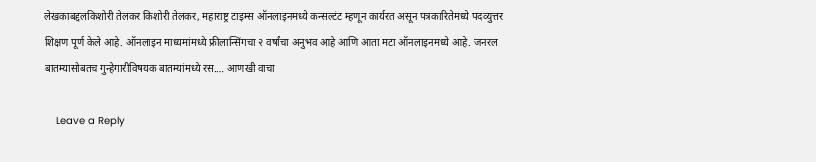लेखकाबद्दलकिशोरी तेलकर किशोरी तेलकर, महाराष्ट्र टाइम्स ऑनलाइनमध्ये कन्सल्टंट म्हणून कार्यरत असून पत्रकारितेमध्ये पदव्युत्तर शिक्षण पूर्ण केले आहे. ऑनलाइन माध्यमांमध्ये फ्रीलान्सिंगचा २ वर्षांचा अनुभव आहे आणि आता मटा ऑनलाइनमध्ये आहे. जनरल बातम्यासोबतच गुन्हेगारीविषयक बातम्यांमध्ये रस.… आणखी वाचा

    Leave a Reply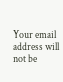Your email address will not be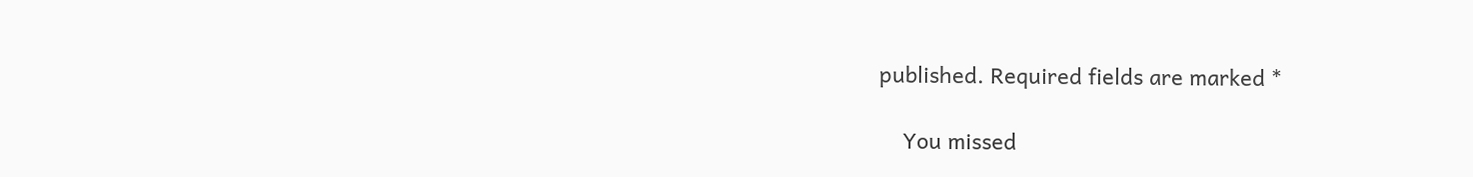published. Required fields are marked *

    You missed